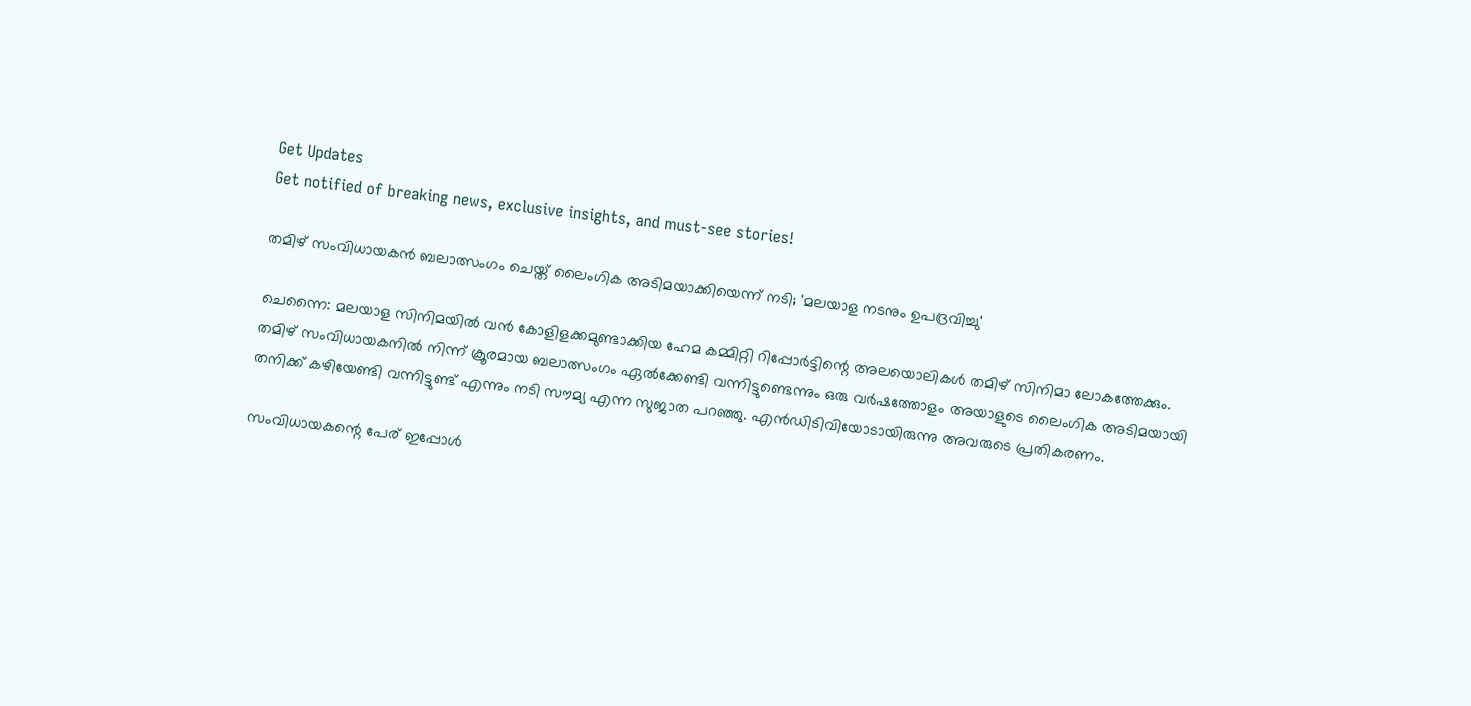Get Updates
Get notified of breaking news, exclusive insights, and must-see stories!

തമിഴ് സംവിധായകന്‍ ബലാത്സംഗം ചെയ്ത് ലൈംഗിക അടിമയാക്കിയെന്ന് നടി; 'മലയാള നടനും ഉപദ്രവിച്ചു'

ചെന്നൈ: മലയാള സിനിമയില്‍ വന്‍ കോളിളക്കമുണ്ടാക്കിയ ഹേമ കമ്മിറ്റി റിപ്പോര്‍ട്ടിന്റെ അലയൊലികള്‍ തമിഴ് സിനിമാ ലോകത്തേക്കും. തമിഴ് സംവിധായകനില്‍ നിന്ന് ക്രൂരമായ ബലാത്സംഗം ഏല്‍ക്കേണ്ടി വന്നിട്ടുണ്ടെന്നും ഒരു വര്‍ഷത്തോളം അയാളുടെ ലൈംഗിക അടിമയായി തനിക്ക് കഴിയേണ്ടി വന്നിട്ടുണ്ട് എന്നും നടി സൗമ്യ എന്ന സുജാത പറഞ്ഞു. എന്‍ഡിടിവിയോടായിരുന്നു അവരുടെ പ്രതികരണം.

സംവിധായകന്റെ പേര് ഇപ്പോള്‍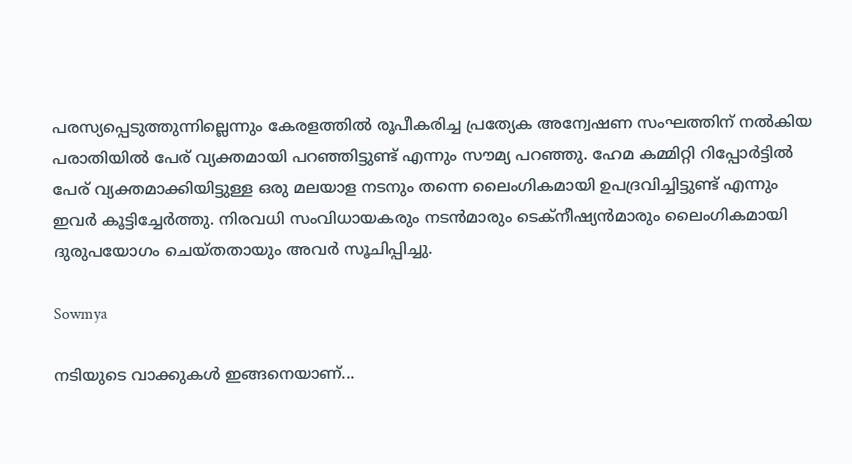പരസ്യപ്പെടുത്തുന്നില്ലെന്നും കേരളത്തില്‍ രൂപീകരിച്ച പ്രത്യേക അന്വേഷണ സംഘത്തിന് നല്‍കിയ പരാതിയില്‍ പേര് വ്യക്തമായി പറഞ്ഞിട്ടുണ്ട് എന്നും സൗമ്യ പറഞ്ഞു. ഹേമ കമ്മിറ്റി റിപ്പോര്‍ട്ടില്‍ പേര് വ്യക്തമാക്കിയിട്ടുള്ള ഒരു മലയാള നടനും തന്നെ ലൈംഗികമായി ഉപദ്രവിച്ചിട്ടുണ്ട് എന്നും ഇവര്‍ കൂട്ടിച്ചേര്‍ത്തു. നിരവധി സംവിധായകരും നടന്‍മാരും ടെക്‌നീഷ്യന്‍മാരും ലൈംഗികമായി ദുരുപയോഗം ചെയ്തതായും അവര്‍ സൂചിപ്പിച്ചു.

Sowmya

നടിയുടെ വാക്കുകള്‍ ഇങ്ങനെയാണ്...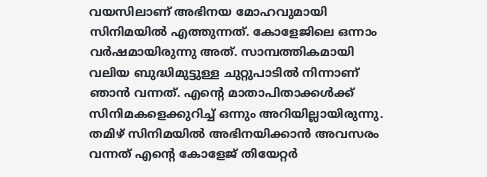വയസിലാണ് അഭിനയ മോഹവുമായി സിനിമയില്‍ എത്തുന്നത്. കോളേജിലെ ഒന്നാം വര്‍ഷമായിരുന്നു അത്. സാമ്പത്തികമായി വലിയ ബുദ്ധിമുട്ടുള്ള ചുറ്റുപാടില്‍ നിന്നാണ് ഞാന്‍ വന്നത്. എന്റെ മാതാപിതാക്കള്‍ക്ക് സിനിമകളെക്കുറിച്ച് ഒന്നും അറിയില്ലായിരുന്നു. തമിഴ് സിനിമയില്‍ അഭിനയിക്കാന്‍ അവസരം വന്നത് എന്റെ കോളേജ് തിയേറ്റര്‍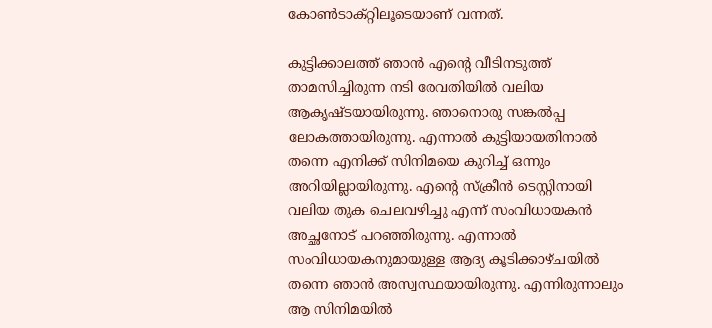കോണ്‍ടാക്റ്റിലൂടെയാണ് വന്നത്.

കുട്ടിക്കാലത്ത് ഞാന്‍ എന്റെ വീടിനടുത്ത് താമസിച്ചിരുന്ന നടി രേവതിയില്‍ വലിയ ആകൃഷ്ടയായിരുന്നു. ഞാനൊരു സങ്കല്‍പ്പ ലോകത്തായിരുന്നു. എന്നാല്‍ കുട്ടിയായതിനാല്‍ തന്നെ എനിക്ക് സിനിമയെ കുറിച്ച് ഒന്നും അറിയില്ലായിരുന്നു. എന്റെ സ്‌ക്രീന്‍ ടെസ്റ്റിനായി വലിയ തുക ചെലവഴിച്ചു എന്ന് സംവിധായകന്‍ അച്ഛനോട് പറഞ്ഞിരുന്നു. എന്നാല്‍ സംവിധായകനുമായുള്ള ആദ്യ കൂടിക്കാഴ്ചയില്‍ തന്നെ ഞാന്‍ അസ്വസ്ഥയായിരുന്നു. എന്നിരുന്നാലും ആ സിനിമയില്‍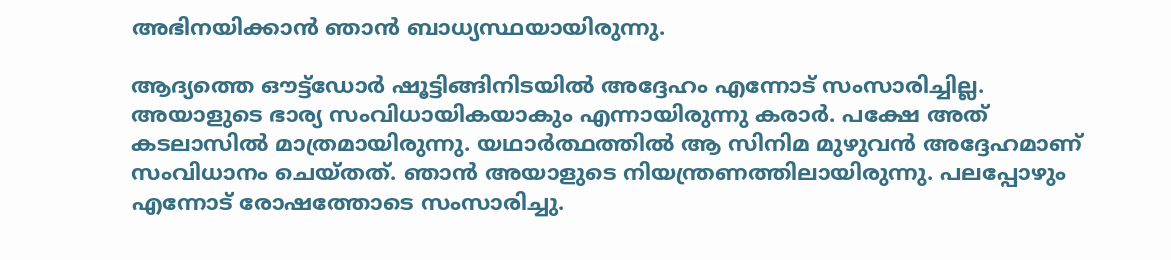അഭിനയിക്കാന്‍ ഞാന്‍ ബാധ്യസ്ഥയായിരുന്നു.

ആദ്യത്തെ ഔട്ട്ഡോര്‍ ഷൂട്ടിങ്ങിനിടയില്‍ അദ്ദേഹം എന്നോട് സംസാരിച്ചില്ല. അയാളുടെ ഭാര്യ സംവിധായികയാകും എന്നായിരുന്നു കരാര്‍. പക്ഷേ അത് കടലാസില്‍ മാത്രമായിരുന്നു. യഥാര്‍ത്ഥത്തില്‍ ആ സിനിമ മുഴുവന്‍ അദ്ദേഹമാണ് സംവിധാനം ചെയ്തത്. ഞാന്‍ അയാളുടെ നിയന്ത്രണത്തിലായിരുന്നു. പലപ്പോഴും എന്നോട് രോഷത്തോടെ സംസാരിച്ചു.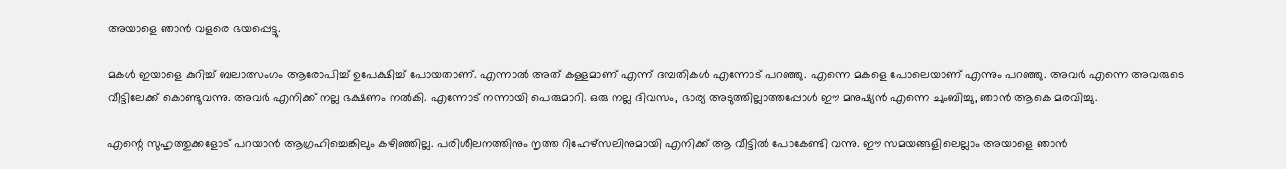അയാളെ ഞാന്‍ വളരെ ഭയപ്പെട്ടു.

മകള്‍ ഇയാളെ കുറിച്ച് ബലാത്സംഗം ആരോപിച്ച് ഉപേക്ഷിച്ച് പോയതാണ്. എന്നാല്‍ അത് കള്ളമാണ് എന്ന് ദമ്പതികള്‍ എന്നോട് പറഞ്ഞു. എന്നെ മകളെ പോലെയാണ് എന്നും പറഞ്ഞു. അവര്‍ എന്നെ അവരുടെ വീട്ടിലേക്ക് കൊണ്ടുവന്നു. അവര്‍ എനിക്ക് നല്ല ഭക്ഷണം നല്‍കി. എന്നോട് നന്നായി പെരുമാറി. ഒരു നല്ല ദിവസം, ഭാര്യ അടുത്തില്ലാത്തപ്പോള്‍ ഈ മനുഷ്യന്‍ എന്നെ ചുംബിച്ചു, ഞാന്‍ ആകെ മരവിച്ചു.

എന്റെ സുഹൃത്തുക്കളോട് പറയാന്‍ ആഗ്രഹിച്ചെങ്കിലും കഴിഞ്ഞില്ല. പരിശീലനത്തിനും നൃത്ത റിഹേഴ്‌സലിനുമായി എനിക്ക് ആ വീട്ടില്‍ പോകേണ്ടി വന്നു. ഈ സമയങ്ങളിലെല്ലാം അയാളെ ഞാന്‍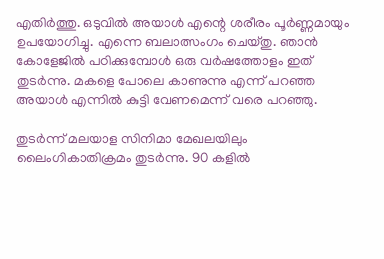എതിര്‍ത്തു. ഒടുവില്‍ അയാള്‍ എന്റെ ശരീരം പൂര്‍ണ്ണമായും ഉപയോഗിച്ചു. എന്നെ ബലാത്സംഗം ചെയ്തു. ഞാന്‍ കോളേജില്‍ പഠിക്കുമ്പോള്‍ ഒരു വര്‍ഷത്തോളം ഇത് തുടര്‍ന്നു. മകളെ പോലെ കാണുന്നു എന്ന് പറഞ്ഞ അയാള്‍ എന്നില്‍ കുട്ടി വേണമെന്ന് വരെ പറഞ്ഞു.

തുടര്‍ന്ന് മലയാള സിനിമാ മേഖലയിലും ലൈംഗികാതിക്രമം തുടര്‍ന്നു. 90 കളില്‍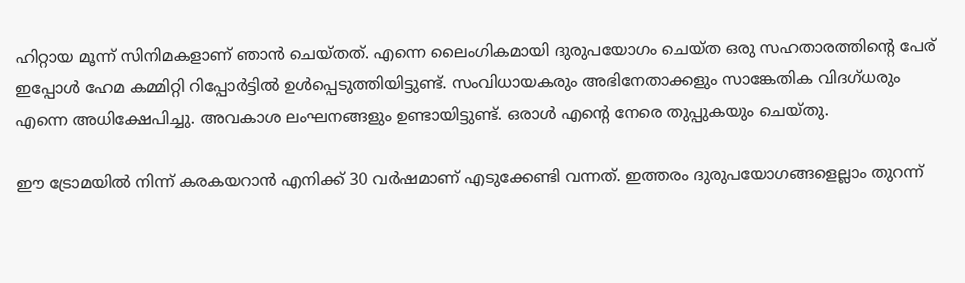ഹിറ്റായ മൂന്ന് സിനിമകളാണ് ഞാന്‍ ചെയ്തത്. എന്നെ ലൈംഗികമായി ദുരുപയോഗം ചെയ്ത ഒരു സഹതാരത്തിന്റെ പേര് ഇപ്പോള്‍ ഹേമ കമ്മിറ്റി റിപ്പോര്‍ട്ടില്‍ ഉള്‍പ്പെടുത്തിയിട്ടുണ്ട്. സംവിധായകരും അഭിനേതാക്കളും സാങ്കേതിക വിദഗ്ധരും എന്നെ അധിക്ഷേപിച്ചു. അവകാശ ലംഘനങ്ങളും ഉണ്ടായിട്ടുണ്ട്. ഒരാള്‍ എന്റെ നേരെ തുപ്പുകയും ചെയ്തു.

ഈ ട്രോമയില്‍ നിന്ന് കരകയറാന്‍ എനിക്ക് 30 വര്‍ഷമാണ് എടുക്കേണ്ടി വന്നത്. ഇത്തരം ദുരുപയോഗങ്ങളെല്ലാം തുറന്ന്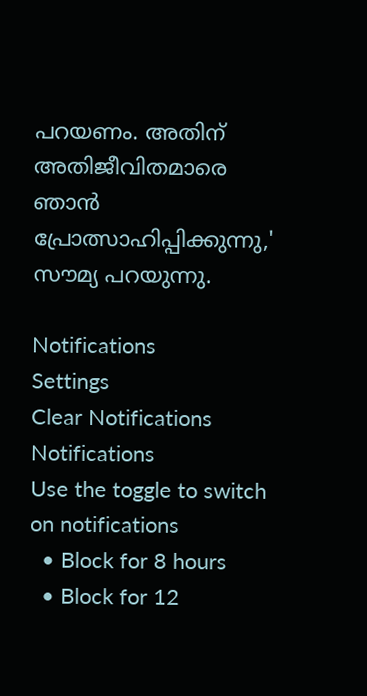പറയണം. അതിന് അതിജീവിതമാരെ ഞാന്‍ പ്രോത്സാഹിപ്പിക്കുന്നു,' സൗമ്യ പറയുന്നു.

Notifications
Settings
Clear Notifications
Notifications
Use the toggle to switch on notifications
  • Block for 8 hours
  • Block for 12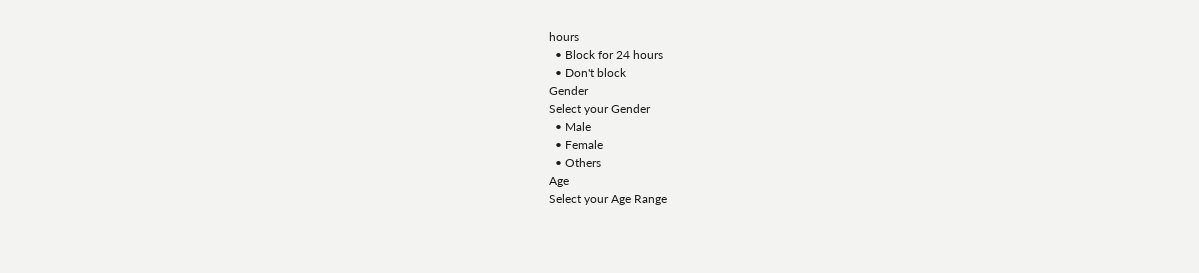hours
  • Block for 24 hours
  • Don't block
Gender
Select your Gender
  • Male
  • Female
  • Others
Age
Select your Age Range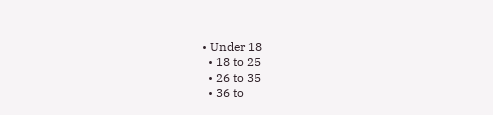• Under 18
  • 18 to 25
  • 26 to 35
  • 36 to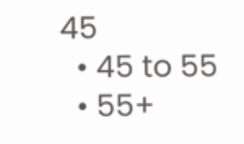45
  • 45 to 55
  • 55+